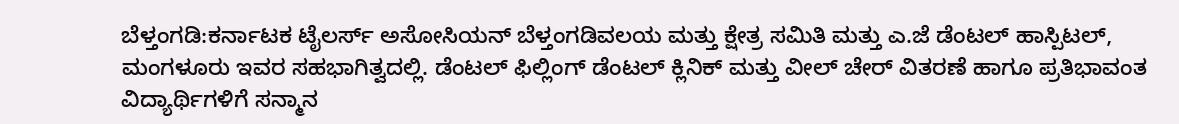ಬೆಳ್ತಂಗಡಿ:ಕರ್ನಾಟಕ ಟೈಲರ್ಸ್ ಅಸೋಸಿಯನ್ ಬೆಳ್ತಂಗಡಿವಲಯ ಮತ್ತು ಕ್ಷೇತ್ರ ಸಮಿತಿ ಮತ್ತು ಎ.ಜೆ ಡೆಂಟಲ್ ಹಾಸ್ಪಿಟಲ್, ಮಂಗಳೂರು ಇವರ ಸಹಭಾಗಿತ್ವದಲ್ಲಿ. ಡೆಂಟಲ್ ಫಿಲ್ಲಿಂಗ್ ಡೆಂಟಲ್ ಕ್ಲಿನಿಕ್ ಮತ್ತು ವೀಲ್ ಚೇರ್ ವಿತರಣೆ ಹಾಗೂ ಪ್ರತಿಭಾವಂತ ವಿದ್ಯಾರ್ಥಿಗಳಿಗೆ ಸನ್ಮಾನ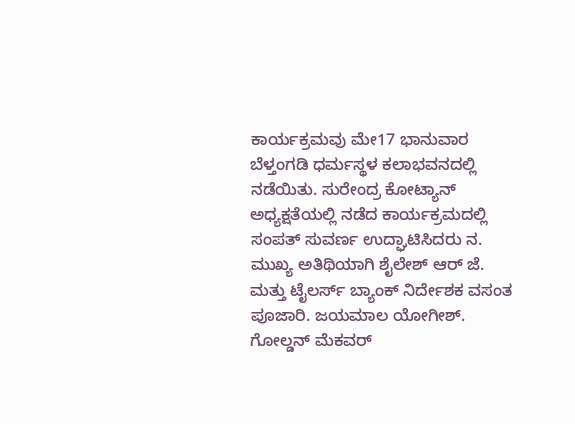ಕಾರ್ಯಕ್ರಮವು ಮೇ17 ಭಾನುವಾರ ಬೆಳ್ತಂಗಡಿ ಧರ್ಮಸ್ಥಳ ಕಲಾಭವನದಲ್ಲಿ ನಡೆಯಿತು. ಸುರೇಂದ್ರ ಕೋಟ್ಯಾನ್ ಅಧ್ಯಕ್ಷತೆಯಲ್ಲಿ ನಡೆದ ಕಾರ್ಯಕ್ರಮದಲ್ಲಿ ಸಂಪತ್ ಸುವರ್ಣ ಉದ್ಘಾಟಿಸಿದರು ನ. ಮುಖ್ಯ ಅತಿಥಿಯಾಗಿ ಶೈಲೇಶ್ ಆರ್ ಜೆ. ಮತ್ತು ಟೈಲರ್ಸ್ ಬ್ಯಾಂಕ್ ನಿರ್ದೇಶಕ ವಸಂತ ಪೂಜಾರಿ. ಜಯಮಾಲ ಯೋಗೀಶ್. ಗೋಲ್ಡನ್ ಮೆಕವರ್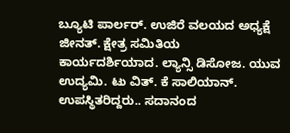ಬ್ಯೂಟಿ ಪಾರ್ಲರ್. ಉಜಿರೆ ವಲಯದ ಅಧ್ಯಕ್ಷೆ ಜೀನತ್. ಕ್ಷೇತ್ರ ಸಮಿತಿಯ ಕಾರ್ಯದರ್ಶಿಯಾದ. ಲ್ಯಾನ್ಸಿ ಡಿಸೋಜ. ಯುವ ಉದ್ಯಮಿ. ಟು ವಿತ್. ಕೆ ಸಾಲಿಯಾನ್. ಉಪಸ್ಥಿತರಿದ್ದರು.. ಸದಾನಂದ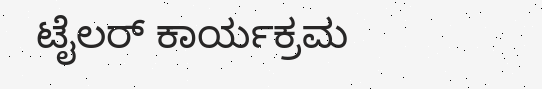ಟೈಲರ್ ಕಾರ್ಯಕ್ರಮ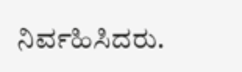ನಿರ್ವಹಿಸಿದರು.